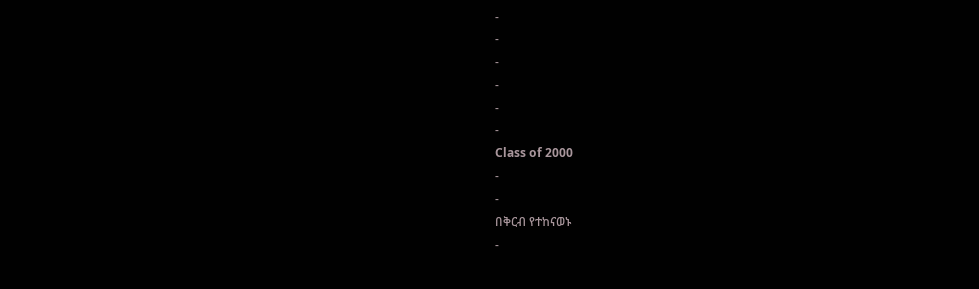-
-
-
-
-
-
Class of 2000
-
-
በቅርብ የተከናወኑ
-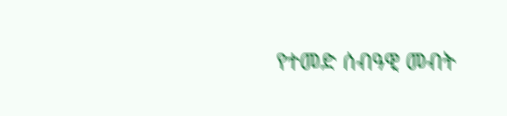የተመድ ሰብዓዊ መብት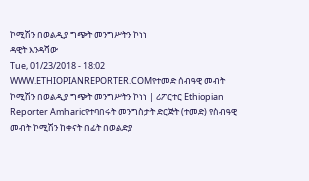ኮሚሽን በወልዲያ ግጭት መንግሥትን ኮነነ
ዳዊት እንዳሻው
Tue, 01/23/2018 - 18:02
WWW.ETHIOPIANREPORTER.COMየተመድ ሰብዓዊ መብት ኮሚሽን በወልዲያ ግጭት መንግሥትን ኮነነ | ሪፖርተር Ethiopian Reporter Amharicየተባበሩት መንግስታት ድርጅት (ተመድ) የስብዓዊ መብት ኮሚሽን ከቀናት በፊት በወልድያ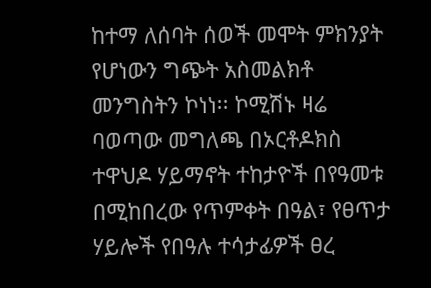ከተማ ለሰባት ሰወች መሞት ምክንያት የሆነውን ግጭት አስመልክቶ መንግስትን ኮነነ፡፡ ኮሚሽኑ ዛሬ ባወጣው መግለጫ በኦርቶዶክስ ተዋህዶ ሃይማኖት ተከታዮች በየዓመቱ በሚከበረው የጥምቀት በዓል፣ የፀጥታ ሃይሎች የበዓሉ ተሳታፊዎች ፀረ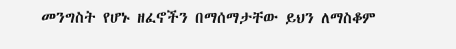መንግስት የሆኑ ዘፈኖችን በማሰማታቸው ይህን ለማስቆም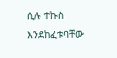ሲሉ ተኩስ እንደከፈቱባቸው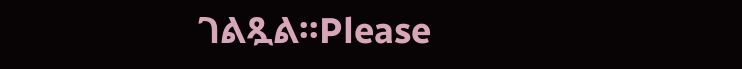ገልጿል፡፡Please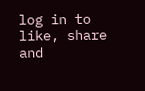log in to like, share and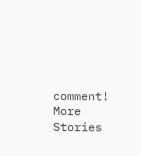comment!
More Stories